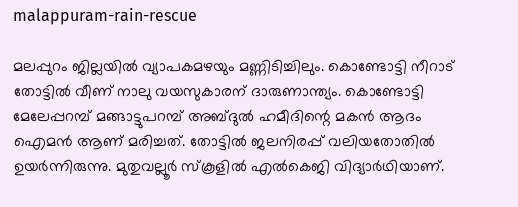malappuram-rain-rescue

മലപ്പുറം ജില്ലയില്‍ വ്യാപകമഴയും മണ്ണിടിച്ചിലും. കൊണ്ടോട്ടി നീറാട് തോട്ടിൽ വീണ് നാലു വയസുകാരന് ദാരുണാന്ത്യം. കൊണ്ടോട്ടി മേലേപ്പറമ്പ് മങ്ങാട്ടുപറമ്പ് അബ്ദുൽ ഹമീദിന്റെ മകൻ ആദം ഐമൻ ആണ് മരിച്ചത്. തോട്ടിൽ ജലനിരപ്പ് വലിയതോതിൽ ഉയർന്നിരുന്നു. മുതുവല്ലൂർ സ്കൂളിൽ എൽകെജി വിദ്യാർഥിയാണ്.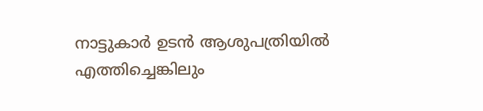നാട്ടുകാർ ഉടൻ ആശുപത്രിയിൽ എത്തിച്ചെങ്കിലും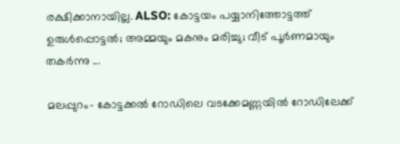രക്ഷിക്കാനായില്ല. ALSO: കോട്ടയം പയ്യാനിത്തോട്ടത്ത് ഉരുള്‍പ്പൊട്ടല്‍; അമ്മയും മകനും മരിച്ചു; വീട് പൂര്‍ണമായും തകര്‍ന്നു ...

മലപ്പുറം– കോട്ടക്കല്‍ റോഡിലെ വടക്കേമണ്ണയില്‍ റോഡിലേക്ക്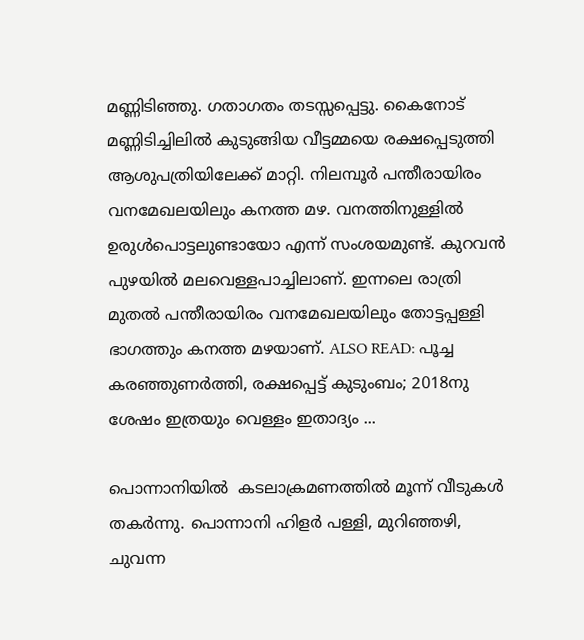മണ്ണിടിഞ്ഞു. ഗതാഗതം തടസ്സപ്പെട്ടു. കൈനോട് മണ്ണിടിച്ചിലില്‍ കുടുങ്ങിയ വീട്ടമ്മയെ രക്ഷപ്പെടുത്തി ആശുപത്രിയിലേക്ക് മാറ്റി. നിലമ്പൂർ പന്തീരായിരം വനമേഖലയിലും കനത്ത മഴ. വനത്തിനുള്ളിൽ ഉരുൾപൊട്ടലുണ്ടായോ എന്ന് സംശയമുണ്ട്. കുറവൻ പുഴയിൽ മലവെള്ളപാച്ചിലാണ്. ഇന്നലെ രാത്രി മുതൽ പന്തീരായിരം വനമേഖലയിലും തോട്ടപ്പള്ളി ഭാഗത്തും കനത്ത മഴയാണ്. ALSO READ: പൂച്ച കരഞ്ഞുണര്‍ത്തി, രക്ഷപ്പെട്ട് കുടുംബം; 2018നു ശേഷം ഇത്രയും വെള്ളം ഇതാദ്യം ...

പൊന്നാനിയിൽ  കടലാക്രമണത്തില്‍ മൂന്ന് വീടുകൾ തകർന്നു. പൊന്നാനി ഹിളർ പള്ളി, മുറിഞ്ഞഴി, ചുവന്ന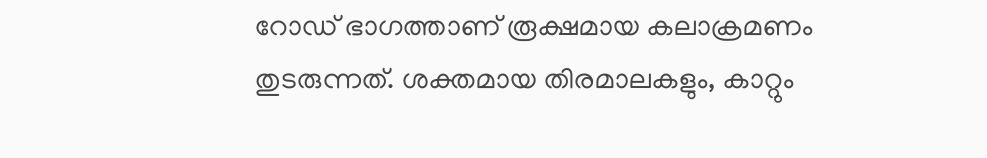റോഡ് ഭാഗത്താണ് രൂക്ഷമായ കലാക്രമണം തുടരുന്നത്. ശക്തമായ തിരമാലകളും, കാറ്റും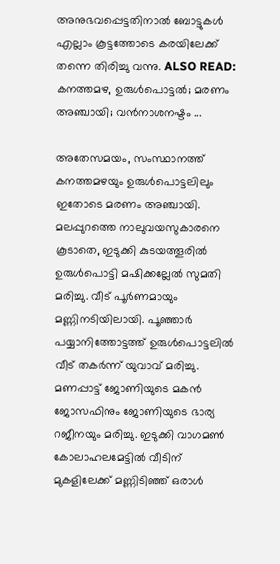അനുഭവപ്പെട്ടതിനാൽ ബോട്ടുകൾ എല്ലാം കൂട്ടത്തോടെ കരയിലേക്ക് തന്നെ തിരിച്ചു വന്നു. ALSO READ: കനത്തമഴ, ഉരുള്‍പൊട്ടല്‍; മരണം അഞ്ചായി; വന്‍നാശനഷ്ടം ...

അതേസമയം, സംസ്ഥാനത്ത് കനത്തമഴയും ഉരുള്‍പൊട്ടലിലും ഇതോടെ മരണം അഞ്ചായി. മലപ്പുറത്തെ നാലുവയസുകാരനെ കൂടാതെ, ഇടുക്കി കുടയത്തൂരില്‍ ഉരുള്‍പൊട്ടി മഷിക്കല്ലേല്‍ സുമതി മരിച്ചു. വീട് പൂര്‍ണമായും മണ്ണിനടിയിലായി. പൂ‌ഞ്ഞാര്‍ പയ്യാനിത്തോട്ടത്ത് ഉരുള്‍പൊട്ടലില്‍ വീട് തകര്‍‌ന്ന് യുവാവ് മരിച്ചു. മണപ്പാട്ട് ജോണിയുടെ മകന്‍ ജോസഫിനും ജോണിയുടെ ഭാര്യ റജീനയും മരിച്ചു. ഇടുക്കി വാഗമണ്‍ കോലാഹലമേട്ടില്‍ വീടിന് മുകളിലേക്ക് മണ്ണിടിഞ്ഞ് ഒരാള്‍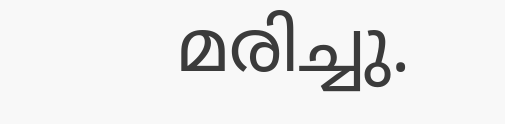മരിച്ചു.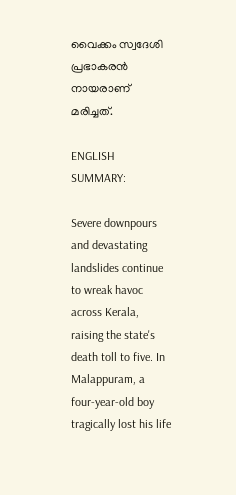വൈക്കം സ്വദേശി പ്രഭാകരന്‍ നായരാണ് മരിച്ചത്.

ENGLISH SUMMARY:

Severe downpours and devastating landslides continue to wreak havoc across Kerala, raising the state's death toll to five. In Malappuram, a four-year-old boy tragically lost his life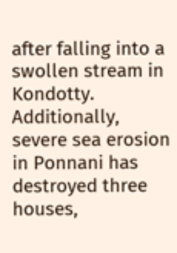after falling into a swollen stream in Kondotty. Additionally, severe sea erosion in Ponnani has destroyed three houses,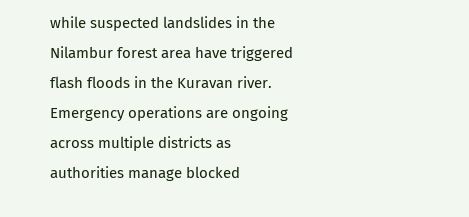while suspected landslides in the Nilambur forest area have triggered flash floods in the Kuravan river. Emergency operations are ongoing across multiple districts as authorities manage blocked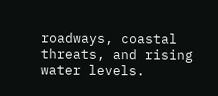roadways, coastal threats, and rising water levels.